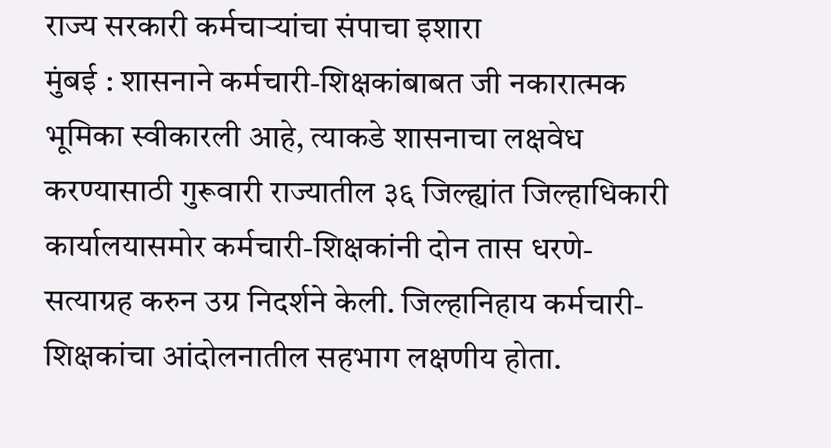राज्य सरकारी कर्मचाऱ्यांचा संपाचा इशारा
मुंबई : शासनाने कर्मचारी-शिक्षकांबाबत जी नकारात्मक भूमिका स्वीकारली आहे, त्याकडे शासनाचा लक्षवेध करण्यासाठी गुरूवारी राज्यातील ३६ जिल्ह्यांत जिल्हाधिकारी कार्यालयासमोर कर्मचारी-शिक्षकांनी दोन तास धरणे-सत्याग्रह करुन उग्र निदर्शने केली. जिल्हानिहाय कर्मचारी-शिक्षकांचा आंदोलनातील सहभाग लक्षणीय होता.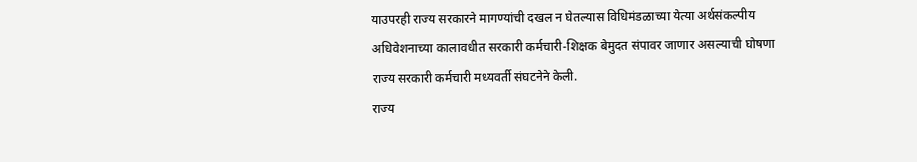याउपरही राज्य सरकारने मागण्यांची दखल न घेतल्यास विधिमंडळाच्या येत्या अर्थसंकल्पीय अधिवेशनाच्या कालावधीत सरकारी कर्मचारी-शिक्षक बेमुदत संपावर जाणार असल्याची घोषणा राज्य सरकारी कर्मचारी मध्यवर्ती संघटनेने केली.
राज्य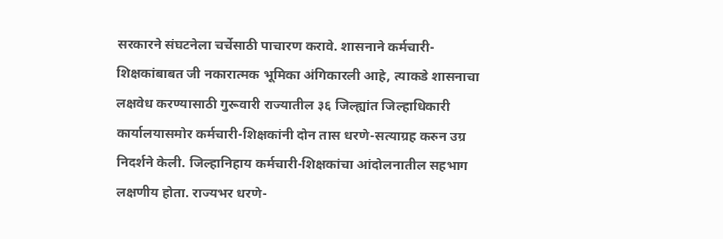सरकारने संघटनेला चर्चेसाठी पाचारण करावे. शासनाने कर्मचारी-शिक्षकांबाबत जी नकारात्मक भूमिका अंगिकारली आहे, त्याकडे शासनाचा लक्षवेध करण्यासाठी गुरूवारी राज्यातील ३६ जिल्ह्यांत जिल्हाधिकारी कार्यालयासमोर कर्मचारी-शिक्षकांनी दोन तास धरणे-सत्याग्रह करुन उग्र निदर्शने केली. जिल्हानिहाय कर्मचारी-शिक्षकांचा आंदोलनातील सहभाग लक्षणीय होता. राज्यभर धरणे-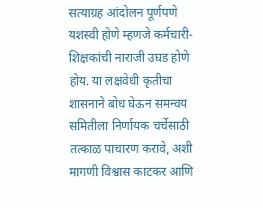सत्याग्रह आंदोलन पूर्णपणे यशस्वी होणे म्हणजे कर्मचारी-शिक्षकांची नाराजी उघड होणे होय. या लक्षवेधी कृतीचा शासनाने बोध घेऊन समन्वय समितीला निर्णायक चर्चेसाठी तत्काळ पाचारण करावे, अशी मागणी विश्वास काटकर आणि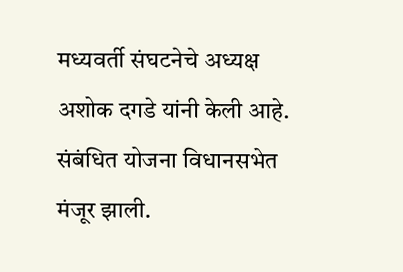मध्यवर्ती संघटनेचे अध्यक्ष अशोक दगडे यांनी केली आहे.
संबंधित योजना विधानसभेत मंजूर झाली.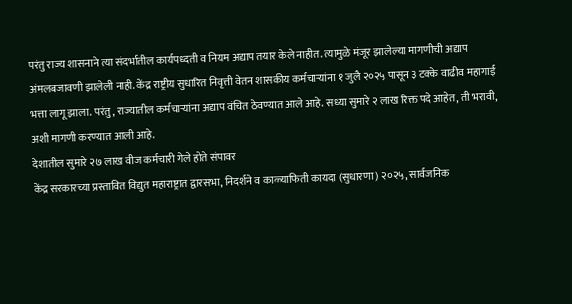परंतु राज्य शासनाने त्या संदर्भातील कार्यपध्दती व नियम अद्याप तयार केले नाहीत. त्यामुळे मंजूर झालेल्या मागणीची अद्याप अंमलबजावणी झालेली नाही. केंद्र राष्ट्रीय सुधारित निवृत्ती वेतन शासकीय कर्मचाऱ्यांना १ जुलै २०२५ पासून ३ टक्के वाढीव महागाई भत्ता लागू झाला. परंतु, राज्यातील कर्मचाऱ्यांना अद्याप वंचित ठेवण्यात आले आहे. सध्या सुमारे २ लाख रिक्त पदे आहेत, ती भरावी, अशी मागणी करण्यात आली आहे.
देशातील सुमारे २७ लाख वीज कर्मचारी गेले होते संपावर
केंद्र सरकारच्या प्रस्तावित विद्युत महाराष्ट्रात द्वारसभा, निदर्शने व काळ्याफिती कायदा (सुधारणा) २०२५, सार्वजनिक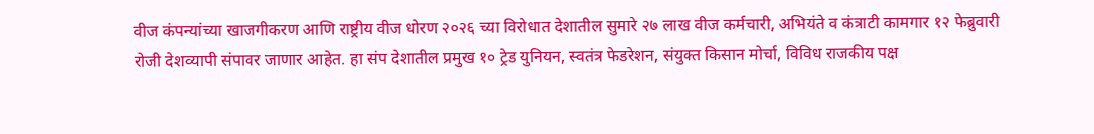वीज कंपन्यांच्या खाजगीकरण आणि राष्ट्रीय वीज धोरण २०२६ च्या विरोधात देशातील सुमारे २७ लाख वीज कर्मचारी, अभियंते व कंत्राटी कामगार १२ फेब्रुवारी रोजी देशव्यापी संपावर जाणार आहेत. हा संप देशातील प्रमुख १० ट्रेड युनियन, स्वतंत्र फेडरेशन, संयुक्त किसान मोर्चा, विविध राजकीय पक्ष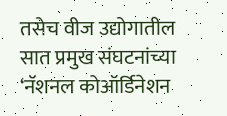तसेच वीज उद्योगातील सात प्रमुख संघटनांच्या ‘नॅशनल कोऑर्डिनेशन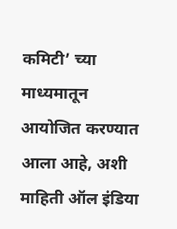कमिटी’ च्या माध्यमातून आयोजित करण्यात आला आहे, अशी माहिती ऑल इंडिया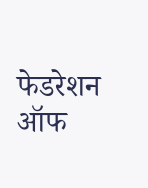फेडरेशन ऑफ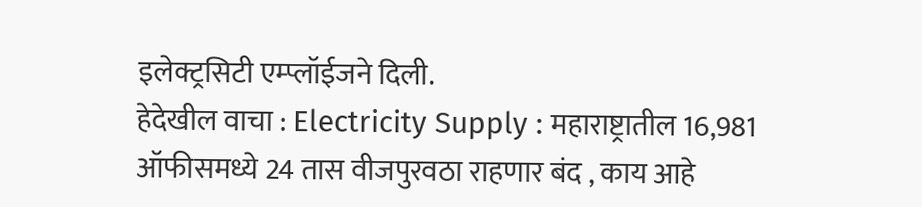इलेक्ट्रसिटी एम्प्लॉईजने दिली.
हेदेखील वाचा : Electricity Supply : महाराष्ट्रातील 16,981 ऑफीसमध्ये 24 तास वीजपुरवठा राहणार बंद , काय आहे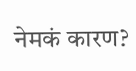नेमकं कारण?